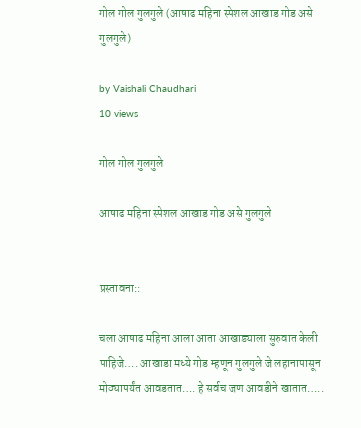गोल गोल गुलगुले (आषाढ महिना स्पेशल आखाड गोड असे गुलगुले)

by Vaishali Chaudhari
10 views

गोल गोल गुलगुले

आषाढ महिना स्पेशल आखाड गोड असे गुलगुले


प्रस्तावना::

चला आषाढ महिना आला आता आखाड्याला सुरुवात केली पाहिजे…. आखाडा मध्ये गोड म्हणून गुलगुले जे लहानापासून मोठ्यापर्यंत आवडतात…. हे सर्वच जण आवडीने खातात…..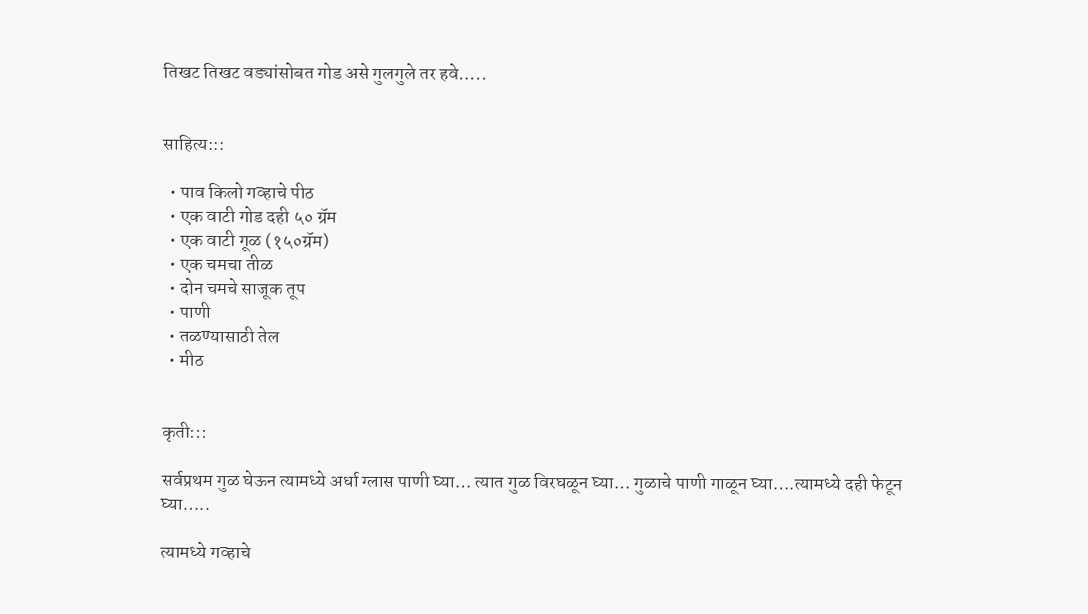तिखट तिखट वड्यांसोबत गोड असे गुलगुले तर हवे…..


साहित्य:::

  • पाव किलो गव्हाचे पीठ
  • एक वाटी गोड दही ५० ग्रॅम
  • एक वाटी गूळ (१५०ग्रॅम)
  • एक चमचा तीळ
  • दोन चमचे साजूक तूप
  • पाणी
  • तळण्यासाठी तेल
  • मीठ


कृती:::

सर्वप्रथम गुळ घेऊन त्यामध्ये अर्धा ग्लास पाणी घ्या… त्यात गुळ विरघळून घ्या… गुळाचे पाणी गाळून घ्या….त्यामध्ये दही फेटून घ्या…..

त्यामध्ये गव्हाचे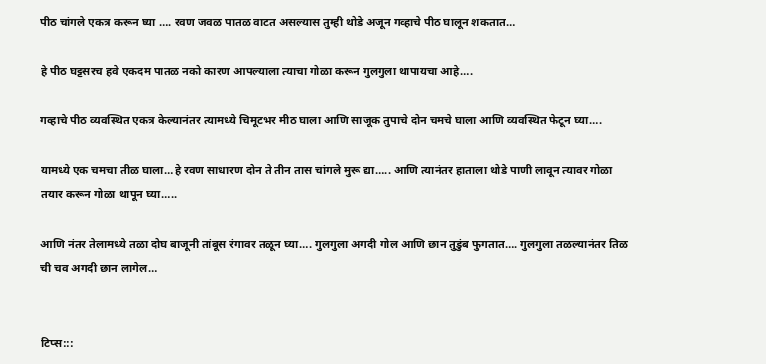पीठ चांगले एकत्र करून घ्या …. रवण जवळ पातळ वाटत असल्यास तुम्ही थोडे अजून गव्हाचे पीठ घालून शकतात…

हे पीठ घट्टसरच हवे एकदम पातळ नको कारण आपल्याला त्याचा गोळा करून गुलगुला थापायचा आहे….

गव्हाचे पीठ व्यवस्थित एकत्र केल्यानंतर त्यामध्ये चिमूटभर मीठ घाला आणि साजूक तुपाचे दोन चमचे घाला आणि व्यवस्थित फेटून घ्या….

यामध्ये एक चमचा तीळ घाला…हे रवण साधारण दोन ते तीन तास चांगले मुरू द्या….. आणि त्यानंतर हाताला थोडे पाणी लावून त्यावर गोळा तयार करून गोळा थापून घ्या…..

आणि नंतर तेलामध्ये तळा दोघ बाजूनी तांबूस रंगावर तळून घ्या…. गुलगुला अगदी गोल आणि छान तुडुंब फुगतात…. गुलगुला तळल्यानंतर तिळ ची चव अगदी छान लागेल…


टिप्स:::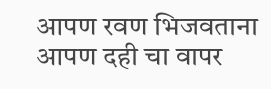आपण रवण भिजवताना आपण दही चा वापर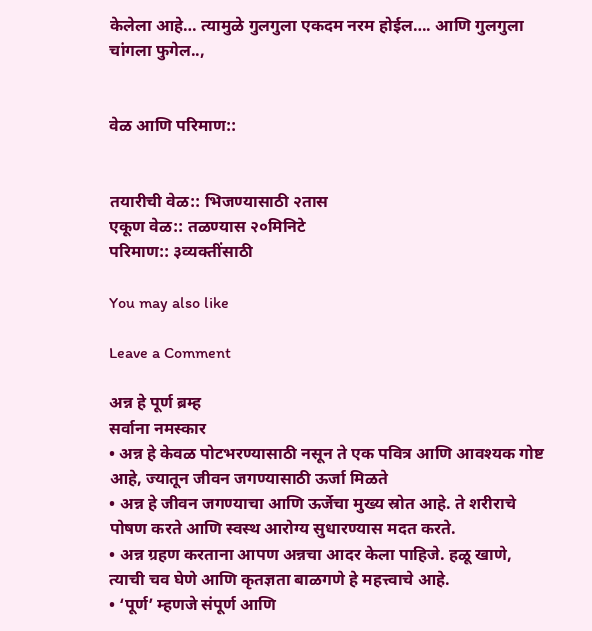केलेला आहे… त्यामुळे गुलगुला एकदम नरम होईल…. आणि गुलगुला चांगला फुगेल..,


वेळ आणि परिमाण::


तयारीची वेळ:: भिजण्यासाठी २तास
एकूण वेळ:: तळण्यास २०मिनिटे
परिमाण:: ३व्यक्तींसाठी

You may also like

Leave a Comment

अन्न हे पूर्ण ब्रम्ह
सर्वाना नमस्कार
• अन्न हे केवळ पोटभरण्यासाठी नसून ते एक पवित्र आणि आवश्यक गोष्ट आहे, ज्यातून जीवन जगण्यासाठी ऊर्जा मिळते
• अन्न हे जीवन जगण्याचा आणि ऊर्जेचा मुख्य स्रोत आहे. ते शरीराचे पोषण करते आणि स्वस्थ आरोग्य सुधारण्यास मदत करते.
• अन्न ग्रहण करताना आपण अन्नचा आदर केला पाहिजे. हळू खाणे, त्याची चव घेणे आणि कृतज्ञता बाळगणे हे महत्त्वाचे आहे.
• ‘पूर्ण’ म्हणजे संपूर्ण आणि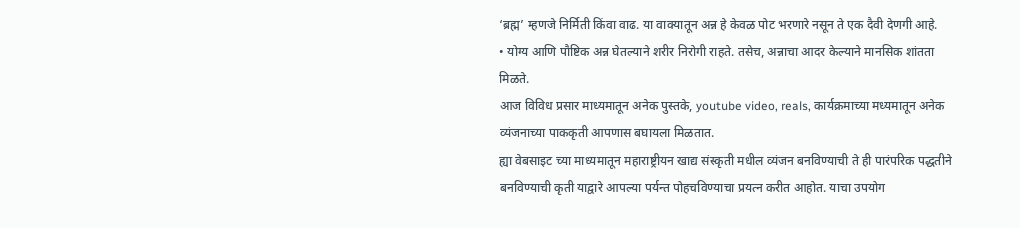‘ब्रह्म’ म्हणजे निर्मिती किंवा वाढ. या वाक्यातून अन्न हे केवळ पोट भरणारे नसून ते एक दैवी देणगी आहे.
• योग्य आणि पौष्टिक अन्न घेतल्याने शरीर निरोगी राहते. तसेच, अन्नाचा आदर केल्याने मानसिक शांतता मिळते.
आज विविध प्रसार माध्यमातून अनेक पुस्तके, youtube video, reals, कार्यक्रमाच्या मध्यमातून अनेक व्यंजनाच्या पाककृती आपणास बघायला मिळतात.
ह्या वेबसाइट च्या माध्यमातून महाराष्ट्रीयन खाद्य संस्कृती मधील व्यंजन बनविण्याची ते ही पारंपरिक पद्धतीने बनविण्याची कृती याद्वारे आपल्या पर्यन्त पोहचविण्याचा प्रयत्न करीत आहोत. याचा उपयोग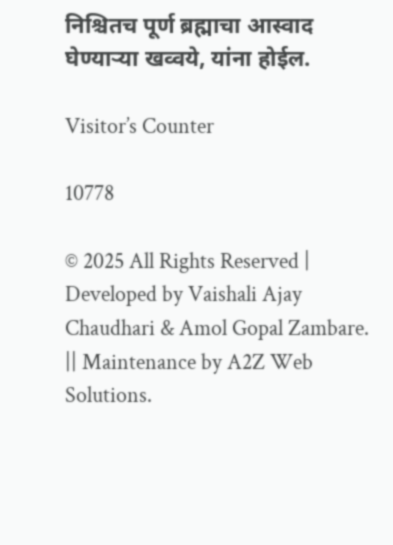निश्चितच पूर्ण ब्रह्माचा आस्वाद घेण्याऱ्या खव्वये, यांना होईल.

Visitor’s Counter

10778

© 2025 All Rights Reserved | Developed by Vaishali Ajay Chaudhari & Amol Gopal Zambare. || Maintenance by A2Z Web Solutions.